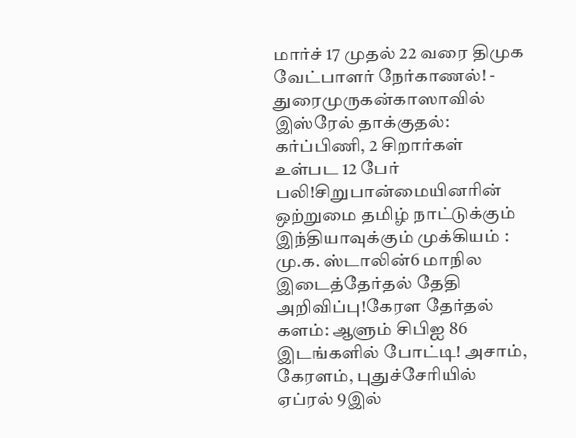மார்ச் 17 முதல் 22 வரை திமுக வேட்பாளர் நேர்காணல்! - துரைமுருகன்காஸாவில் இஸ்ரேல் தாக்குதல்: கர்ப்பிணி, 2 சிறார்கள் உள்பட 12 பேர் பலி!சிறுபான்மையினரின் ஒற்றுமை தமிழ் நாட்டுக்கும் இந்தியாவுக்கும் முக்கியம் : மு.க. ஸ்டாலின்6 மாநில இடைத்தேர்தல் தேதி அறிவிப்பு!கேரள தேர்தல் களம்: ஆளும் சிபிஐ 86 இடங்களில் போட்டி! அசாம், கேரளம், புதுச்சேரியில் ஏப்ரல் 9இல்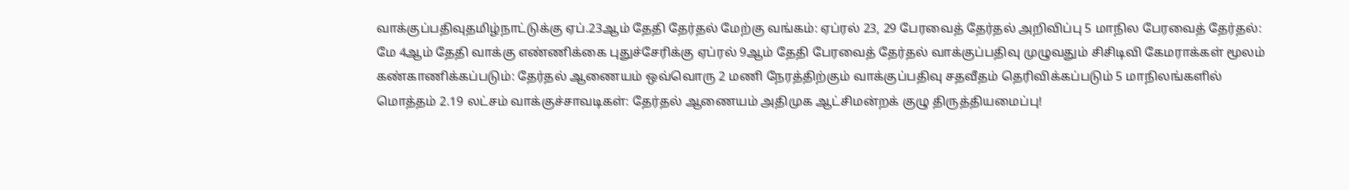வாக்குப்பதிவுதமிழ்நாட்டுக்கு ஏப்.23ஆம் தேதி தேர்தல் மேற்கு வங்கம்: ஏப்ரல் 23, 29 பேரவைத் தேர்தல் அறிவிப்பு 5 மாநில பேரவைத் தேர்தல்: மே 4ஆம் தேதி வாக்கு எண்ணிக்கை புதுச்சேரிக்கு ஏப்ரல் 9ஆம் தேதி பேரவைத் தேர்தல் வாக்குப்பதிவு முழுவதும் சிசிடிவி கேமராக்கள் மூலம் கண்காணிக்கப்படும்: தேர்தல் ஆணையம் ஒவ்வொரு 2 மணி நேரத்திற்கும் வாக்குப்பதிவு சதவீதம் தெரிவிக்கப்படும் 5 மாநிலங்களில் மொத்தம் 2.19 லட்சம் வாக்குச்சாவடிகள்: தேர்தல் ஆணையம் அதிமுக ஆட்சிமன்றக் குழு திருத்தியமைப்பு!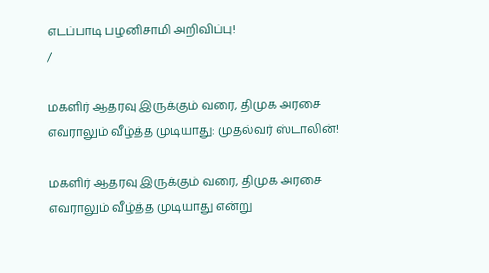எடப்பாடி பழனிசாமி அறிவிப்பு!
/

மகளிர் ஆதரவு இருக்கும் வரை, திமுக அரசை எவராலும் வீழ்த்த முடியாது: முதல்வர் ஸ்டாலின்!

மகளிர் ஆதரவு இருக்கும் வரை, திமுக அரசை எவராலும் வீழ்த்த முடியாது என்று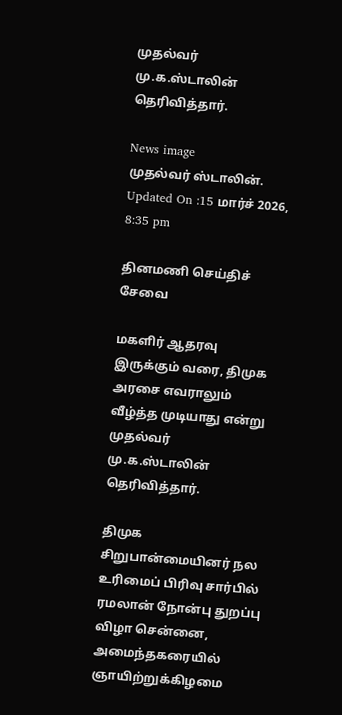முதல்வர் மு.க.ஸ்டாலின் தெரிவித்தார்.

News image
முதல்வர் ஸ்டாலின்.
Updated On :15 மார்ச் 2026, 8:35 pm

தினமணி செய்திச் சேவை

மகளிர் ஆதரவு இருக்கும் வரை, திமுக அரசை எவராலும் வீழ்த்த முடியாது என்று முதல்வர் மு.க.ஸ்டாலின் தெரிவித்தார்.

திமுக சிறுபான்மையினர் நல உரிமைப் பிரிவு சார்பில் ரமலான் நோன்பு துறப்பு விழா சென்னை, அமைந்தகரையில் ஞாயிற்றுக்கிழமை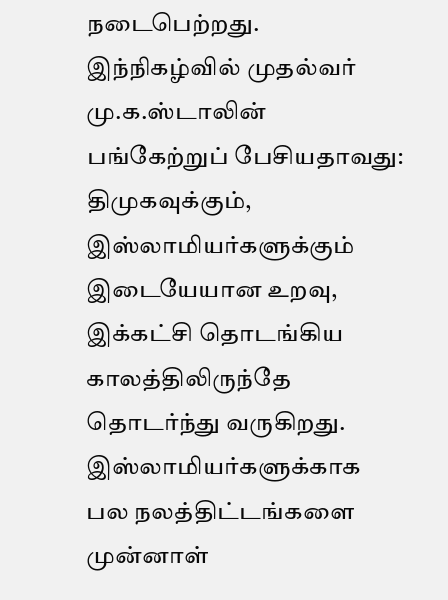நடைபெற்றது. இந்நிகழ்வில் முதல்வர் மு.க.ஸ்டாலின் பங்கேற்றுப் பேசியதாவது: திமுகவுக்கும், இஸ்லாமியர்களுக்கும் இடையேயான உறவு, இக்கட்சி தொடங்கிய காலத்திலிருந்தே தொடர்ந்து வருகிறது. இஸ்லாமியர்களுக்காக பல நலத்திட்டங்களை முன்னாள்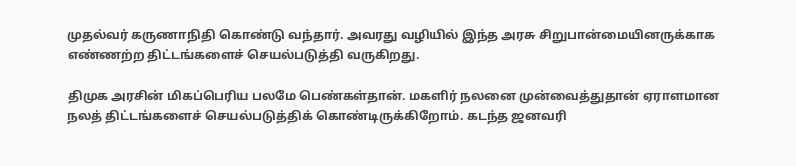முதல்வர் கருணாநிதி கொண்டு வந்தார். அவரது வழியில் இந்த அரசு சிறுபான்மையினருக்காக எண்ணற்ற திட்டங்களைச் செயல்படுத்தி வருகிறது.

திமுக அரசின் மிகப்பெரிய பலமே பெண்கள்தான். மகளிர் நலனை முன்வைத்துதான் ஏராளமான நலத் திட்டங்களைச் செயல்படுத்திக் கொண்டிருக்கிறோம். கடந்த ஜனவரி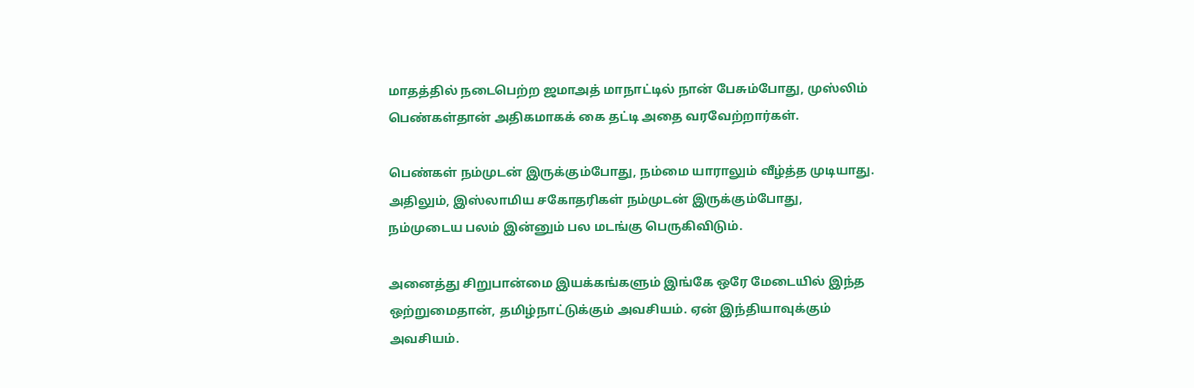மாதத்தில் நடைபெற்ற ஜமாஅத் மாநாட்டில் நான் பேசும்போது, முஸ்லிம் பெண்கள்தான் அதிகமாகக் கை தட்டி அதை வரவேற்றார்கள்.

பெண்கள் நம்முடன் இருக்கும்போது, நம்மை யாராலும் வீழ்த்த முடியாது. அதிலும், இஸ்லாமிய சகோதரிகள் நம்முடன் இருக்கும்போது, நம்முடைய பலம் இன்னும் பல மடங்கு பெருகிவிடும்.

அனைத்து சிறுபான்மை இயக்கங்களும் இங்கே ஒரே மேடையில் இந்த ஒற்றுமைதான், தமிழ்நாட்டுக்கும் அவசியம். ஏன் இந்தியாவுக்கும் அவசியம்.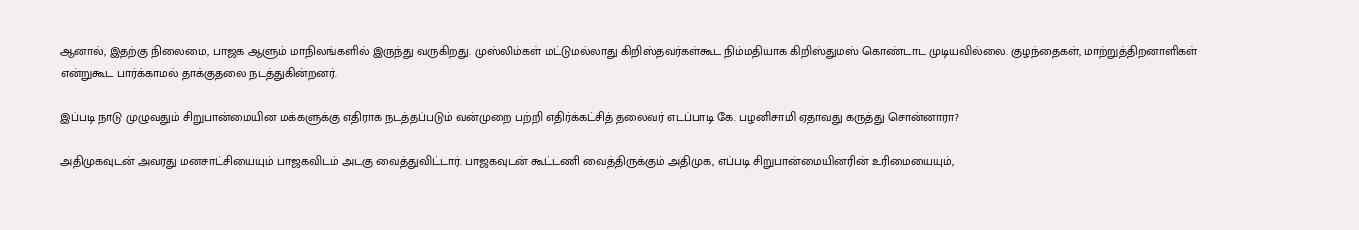ஆனால், இதற்கு நிலைமை, பாஜக ஆளும் மாநிலங்களில் இருந்து வருகிறது. முஸ்லிம்கள் மட்டுமல்லாது கிறிஸ்தவர்கள்கூட நிம்மதியாக கிறிஸ்துமஸ் கொண்டாட முடியவில்லை. குழந்தைகள், மாற்றுத்திறனாளிகள் என்றுகூட பார்க்காமல் தாக்குதலை நடத்துகின்றனர்.

இப்படி நாடு முழுவதும் சிறுபான்மையின மக்களுக்கு எதிராக நடத்தப்படும் வன்முறை பற்றி எதிர்க்கட்சித் தலைவர் எடப்பாடி கே. பழனிசாமி ஏதாவது கருத்து சொன்னாரா?

அதிமுகவுடன் அவரது மனசாட்சியையும் பாஜகவிடம் அடகு வைத்துவிட்டார். பாஜகவுடன் கூட்டணி வைத்திருக்கும் அதிமுக, எப்படி சிறுபான்மையினரின் உரிமையையும்,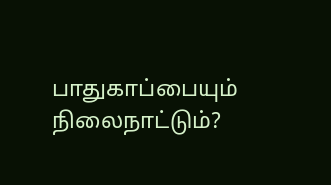பாதுகாப்பையும் நிலைநாட்டும்?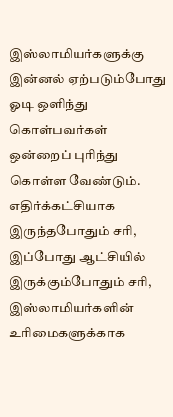இஸ்லாமியர்களுக்கு இன்னல் ஏற்படும்போது ஓடி ஒளிந்து கொள்பவர்கள் ஒன்றைப் புரிந்து கொள்ள வேண்டும். எதிர்க்கட்சியாக இருந்தபோதும் சரி, இப்போது ஆட்சியில் இருக்கும்போதும் சரி, இஸ்லாமியர்களின் உரிமைகளுக்காக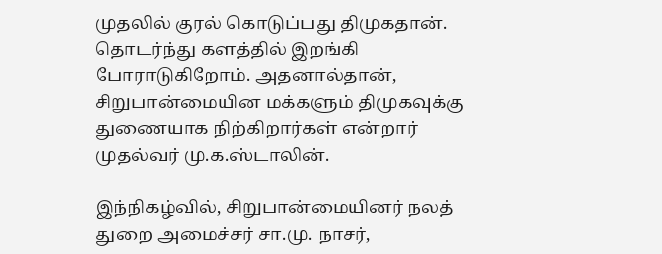முதலில் குரல் கொடுப்பது திமுகதான். தொடர்ந்து களத்தில் இறங்கி போராடுகிறோம். அதனால்தான், சிறுபான்மையின மக்களும் திமுகவுக்கு துணையாக நிற்கிறார்கள் என்றார் முதல்வர் மு.க.ஸ்டாலின்.

இந்நிகழ்வில், சிறுபான்மையினர் நலத் துறை அமைச்சர் சா.மு. நாசர்,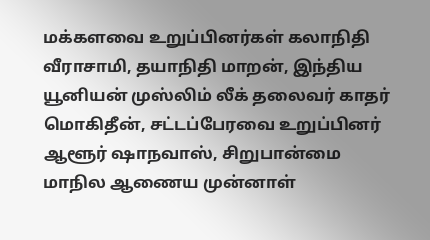மக்களவை உறுப்பினர்கள் கலாநிதி வீராசாமி, தயாநிதி மாறன், இந்திய யூனியன் முஸ்லிம் லீக் தலைவர் காதர் மொகிதீன், சட்டப்பேரவை உறுப்பினர் ஆளூர் ஷாநவாஸ், சிறுபான்மை மாநில ஆணைய முன்னாள்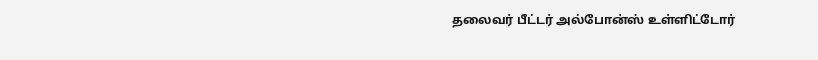தலைவர் பீட்டர் அல்போன்ஸ் உள்ளிட்டோர்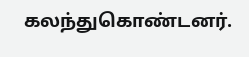கலந்துகொண்டனர்.